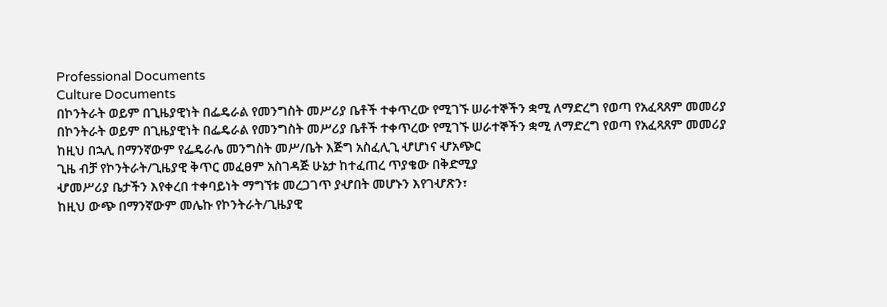Professional Documents
Culture Documents
በኮንትራት ወይም በጊዜያዊነት በፌዴራል የመንግስት መሥሪያ ቤቶች ተቀጥረው የሚገኙ ሠራተኞችን ቋሚ ለማድረግ የወጣ የአፈጻጸም መመሪያ
በኮንትራት ወይም በጊዜያዊነት በፌዴራል የመንግስት መሥሪያ ቤቶች ተቀጥረው የሚገኙ ሠራተኞችን ቋሚ ለማድረግ የወጣ የአፈጻጸም መመሪያ
ከዚህ በኋሊ በማንኛውም የፌዴራሌ መንግስት መሥ/ቤት እጅግ አስፈሊጊ ሇሆነና ሇአጭር
ጊዜ ብቻ የኮንትራት/ጊዜያዊ ቅጥር መፈፀም አስገዳጅ ሁኔታ ከተፈጠረ ጥያቄው በቅድሚያ
ሇመሥሪያ ቤታችን እየቀረበ ተቀባይነት ማግኘቱ መረጋገጥ ያሇበት መሆኑን እየገሇጽን፣
ከዚህ ውጭ በማንኛውም መሌኩ የኮንትራት/ጊዜያዊ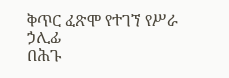ቅጥር ፈጽሞ የተገኘ የሥራ ኃሊፊ
በሕጉ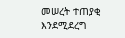መሠረት ተጠያቂ እንደሚደረግ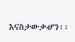እናስታውቃሇን፡፡